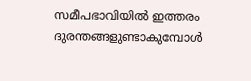സമീപഭാവിയിൽ ഇത്തരം ദുരന്തങ്ങളുണ്ടാകുമ്പോൾ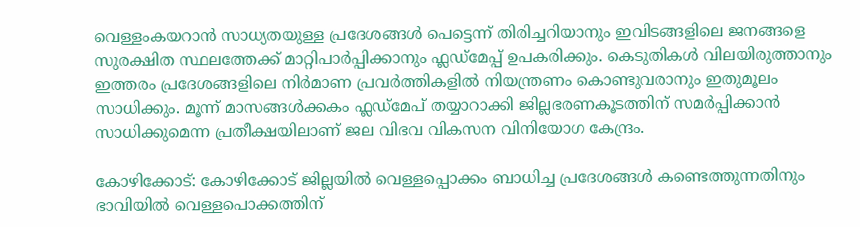വെള്ളംകയറാൻ സാധ്യതയുള്ള പ്രദേശങ്ങൾ പെട്ടെന്ന് തിരിച്ചറിയാനും ഇവിടങ്ങളിലെ ജനങ്ങളെ സുരക്ഷിത സ്ഥലത്തേക്ക് മാറ്റിപാ‍ർപ്പിക്കാനും ഫ്ലഡ്മേപ്പ് ഉപകരിക്കും. കെടുതികൾ വിലയിരുത്താനും ഇത്തരം പ്രദേശങ്ങളിലെ നിര്‍മാണ പ്രവർത്തികളിൽ നിയന്ത്രണം കൊണ്ടുവരാനും ഇതുമൂലം സാധിക്കും. മൂന്ന് മാസങ്ങൾക്കകം ഫ്ലഡ്മേപ് തയ്യാറാക്കി ജില്ലഭരണകൂടത്തിന് സമർപ്പിക്കാൻ സാധിക്കുമെന്ന പ്രതീക്ഷയിലാണ് ജല വിഭവ വികസന വിനിയോഗ കേന്ദ്രം.

കോഴിക്കോട്: കോഴിക്കോട് ജില്ലയിൽ വെള്ളപ്പൊക്കം ബാധിച്ച പ്രദേശങ്ങൾ കണ്ടെത്തുന്നതിനും ഭാവിയിൽ വെള്ളപൊക്കത്തിന്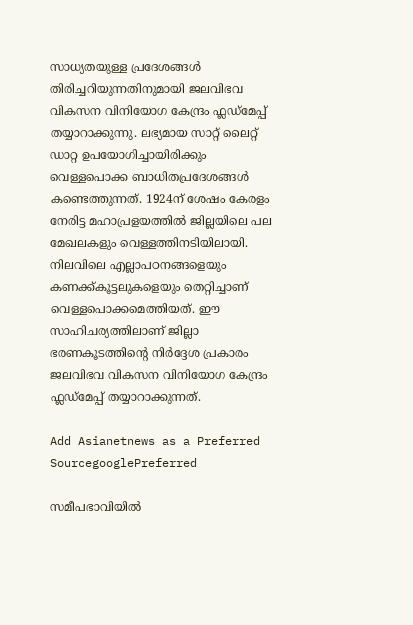സാധ്യതയുള്ള പ്രദേശങ്ങൾ തിരിച്ചറിയുന്നതിനുമായി ജലവിഭവ വികസന വിനിയോഗ കേന്ദ്രം ഫ്ലഡ്മേപ്പ് തയ്യാറാക്കുന്നു. ലഭ്യമായ സാറ്റ് ലൈറ്റ് ഡാറ്റ ഉപയോഗിച്ചായിരിക്കും വെള്ളപൊക്ക ബാധിതപ്രദേശങ്ങൾ കണ്ടെത്തുന്നത്. 1924ന് ശേഷം കേരളം നേരിട്ട മഹാപ്രളയത്തില്‍ ജില്ലയിലെ പല മേഖലകളും വെള്ളത്തിനടിയിലായി. നിലവിലെ എല്ലാപഠനങ്ങളെയും കണക്ക്കൂട്ടലുകളെയും തെറ്റിച്ചാണ് വെള്ളപൊക്കമെത്തിയത്. ഈ സാഹിചര്യത്തിലാണ് ജില്ലാ ഭരണകൂടത്തിന്‍റെ നിർദ്ദേശ പ്രകാരം ജലവിഭവ വികസന വിനിയോഗ കേന്ദ്രം ഫ്ലഡ്മേപ്പ് തയ്യാറാക്കുന്നത്.

Add Asianetnews as a Preferred SourcegooglePreferred

സമീപഭാവിയിൽ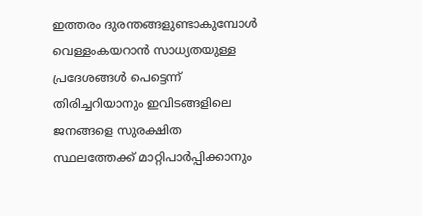ഇത്തരം ദുരന്തങ്ങളുണ്ടാകുമ്പോൾ വെള്ളംകയറാൻ സാധ്യതയുള്ള പ്രദേശങ്ങൾ പെട്ടെന്ന് തിരിച്ചറിയാനും ഇവിടങ്ങളിലെ ജനങ്ങളെ സുരക്ഷിത സ്ഥലത്തേക്ക് മാറ്റിപാ‍ർപ്പിക്കാനും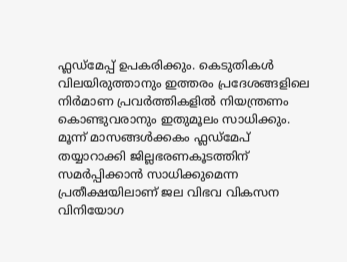ഫ്ലഡ്മേപ്പ് ഉപകരിക്കും. കെടുതികൾ വിലയിരുത്താനും ഇത്തരം പ്രദേശങ്ങളിലെ നിര്‍മാണ പ്രവർത്തികളിൽ നിയന്ത്രണം കൊണ്ടുവരാനും ഇതുമൂലം സാധിക്കും. മൂന്ന് മാസങ്ങൾക്കകം ഫ്ലഡ്മേപ് തയ്യാറാക്കി ജില്ലഭരണകൂടത്തിന് സമർപ്പിക്കാൻ സാധിക്കുമെന്ന പ്രതീക്ഷയിലാണ് ജല വിഭവ വികസന വിനിയോഗ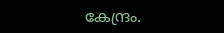കേന്ദ്രം.